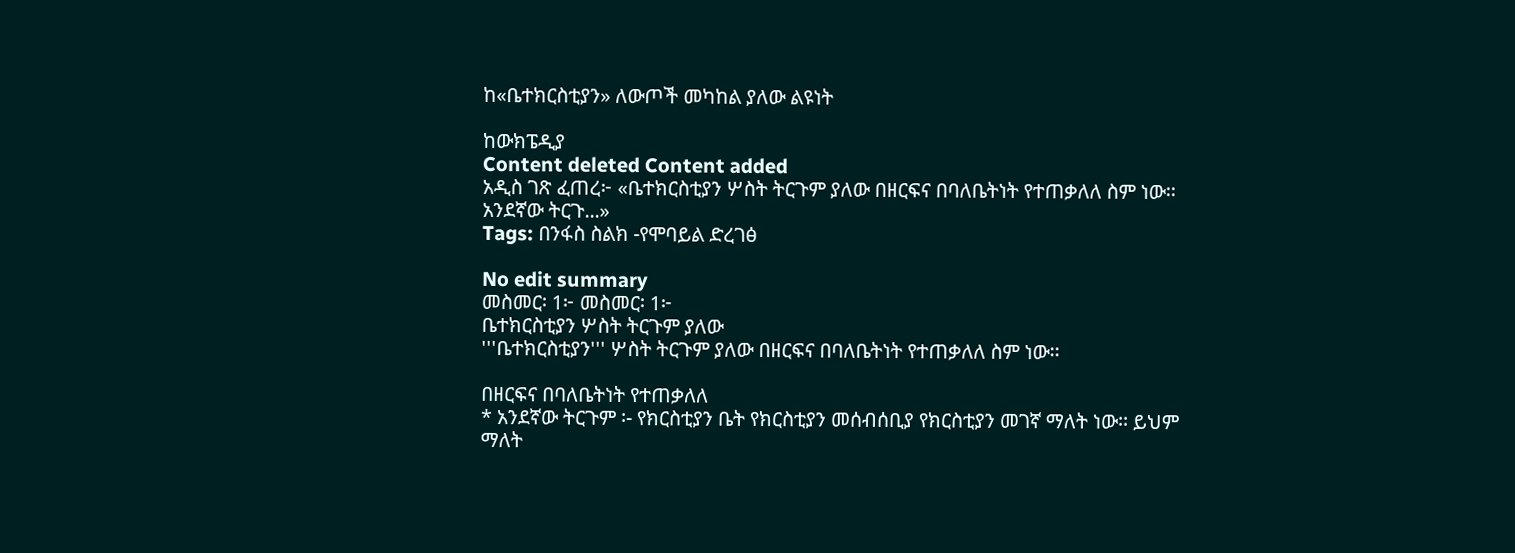ከ«ቤተክርስቲያን» ለውጦች መካከል ያለው ልዩነት

ከውክፔዲያ
Content deleted Content added
አዲስ ገጽ ፈጠረ፦ «ቤተክርስቲያን ሦስት ትርጉም ያለው በዘርፍና በባለቤትነት የተጠቃለለ ስም ነው፡፡ አንደኛው ትርጉ...»
Tags: በንፋስ ስልክ -የሞባይል ድረገፅ

No edit summary
መስመር፡ 1፦ መስመር፡ 1፦
ቤተክርስቲያን ሦስት ትርጉም ያለው
'''ቤተክርስቲያን''' ሦስት ትርጉም ያለው በዘርፍና በባለቤትነት የተጠቃለለ ስም ነው፡፡

በዘርፍና በባለቤትነት የተጠቃለለ
* አንደኛው ትርጉም ፡- የክርስቲያን ቤት የክርስቲያን መሰብሰቢያ የክርስቲያን መገኛ ማለት ነው፡፡ ይህም ማለት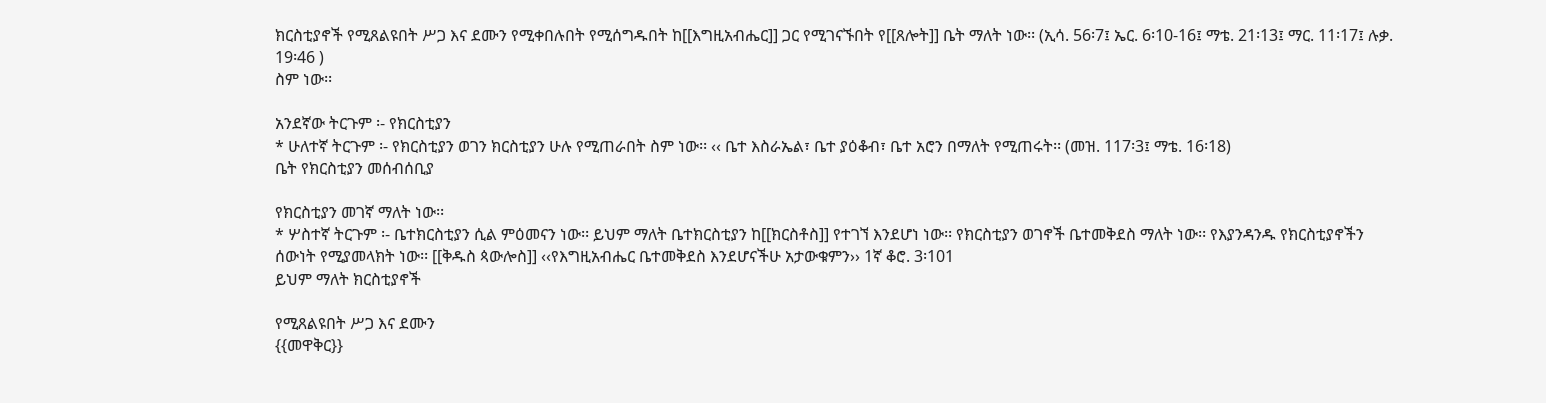ክርስቲያኖች የሚጸልዩበት ሥጋ እና ደሙን የሚቀበሉበት የሚሰግዱበት ከ[[እግዚአብሔር]] ጋር የሚገናኙበት የ[[ጸሎት]] ቤት ማለት ነው፡፡ (ኢሳ. 56፡7፤ ኤር. 6፡10-16፤ ማቴ. 21፡13፤ ማር. 11፡17፤ ሉቃ. 19፡46 )
ስም ነው፡፡

አንደኛው ትርጉም ፡- የክርስቲያን
* ሁለተኛ ትርጉም ፡- የክርስቲያን ወገን ክርስቲያን ሁሉ የሚጠራበት ስም ነው፡፡ ‹‹ ቤተ እስራኤል፣ ቤተ ያዕቆብ፣ ቤተ አሮን በማለት የሚጠሩት፡፡ (መዝ. 117፡3፤ ማቴ. 16፡18)
ቤት የክርስቲያን መሰብሰቢያ

የክርስቲያን መገኛ ማለት ነው፡፡
* ሦስተኛ ትርጉም ፡- ቤተክርስቲያን ሲል ምዕመናን ነው፡፡ ይህም ማለት ቤተክርስቲያን ከ[[ክርስቶስ]] የተገኘ እንደሆነ ነው፡፡ የክርስቲያን ወገኖች ቤተመቅደስ ማለት ነው፡፡ የእያንዳንዱ የክርስቲያኖችን ሰውነት የሚያመላክት ነው፡፡ [[ቅዱስ ጳውሎስ]] ‹‹የእግዚአብሔር ቤተመቅደስ እንደሆናችሁ አታውቁምን›› 1ኛ ቆሮ. 3፡101
ይህም ማለት ክርስቲያኖች

የሚጸልዩበት ሥጋ እና ደሙን
{{መዋቅር}}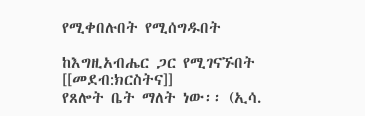የሚቀበሉበት የሚሰግዱበት

ከእግዚአብሔር ጋር የሚገናኙበት
[[መደብ:ክርስትና]]
የጸሎት ቤት ማለት ነው፡፡ (ኢሳ.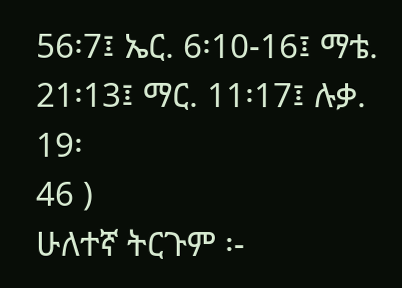56፡7፤ ኤር. 6፡10-16፤ ማቴ.
21፡13፤ ማር. 11፡17፤ ሉቃ. 19፡
46 )
ሁለተኛ ትርጉም ፡-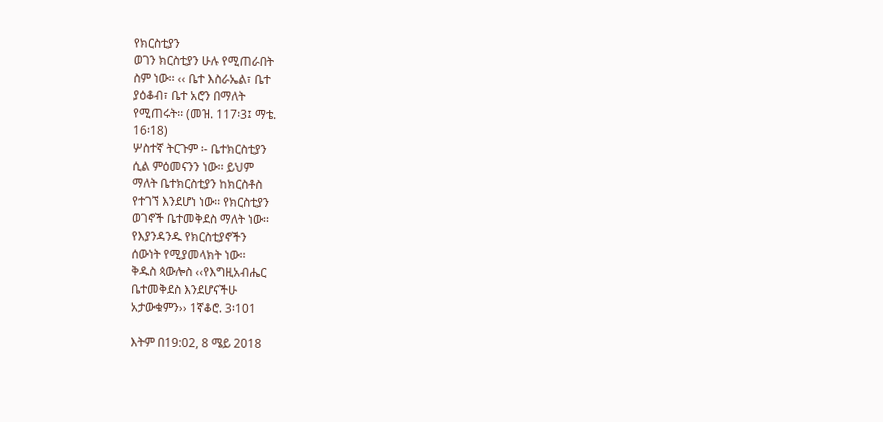የክርስቲያን
ወገን ክርስቲያን ሁሉ የሚጠራበት
ስም ነው፡፡ ‹‹ ቤተ እስራኤል፣ ቤተ
ያዕቆብ፣ ቤተ አሮን በማለት
የሚጠሩት፡፡ (መዝ. 117፡3፤ ማቴ.
16፡18)
ሦስተኛ ትርጉም ፡- ቤተክርስቲያን
ሲል ምዕመናንን ነው፡፡ ይህም
ማለት ቤተክርስቲያን ከክርስቶስ
የተገኘ እንደሆነ ነው፡፡ የክርስቲያን
ወገኖች ቤተመቅደስ ማለት ነው፡፡
የእያንዳንዱ የክርስቲያኖችን
ሰውነት የሚያመላክት ነው፡፡
ቅዱስ ጳውሎስ ‹‹የእግዚአብሔር
ቤተመቅደስ እንደሆናችሁ
አታውቁምን›› 1ኛቆሮ. 3፡101

እትም በ19:02, 8 ሜይ 2018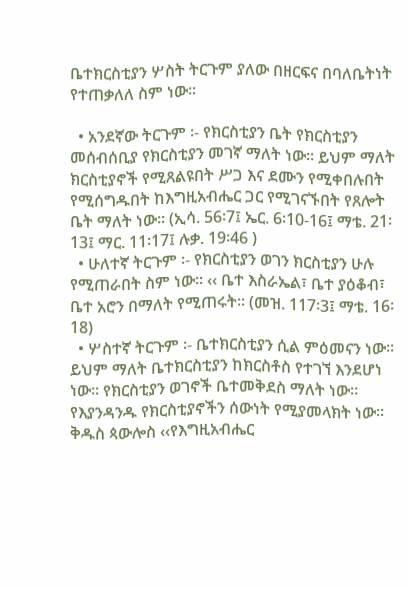ቤተክርስቲያን ሦስት ትርጉም ያለው በዘርፍና በባለቤትነት የተጠቃለለ ስም ነው፡፡

  • አንደኛው ትርጉም ፡- የክርስቲያን ቤት የክርስቲያን መሰብሰቢያ የክርስቲያን መገኛ ማለት ነው፡፡ ይህም ማለት ክርስቲያኖች የሚጸልዩበት ሥጋ እና ደሙን የሚቀበሉበት የሚሰግዱበት ከእግዚአብሔር ጋር የሚገናኙበት የጸሎት ቤት ማለት ነው፡፡ (ኢሳ. 56፡7፤ ኤር. 6፡10-16፤ ማቴ. 21፡13፤ ማር. 11፡17፤ ሉቃ. 19፡46 )
  • ሁለተኛ ትርጉም ፡- የክርስቲያን ወገን ክርስቲያን ሁሉ የሚጠራበት ስም ነው፡፡ ‹‹ ቤተ እስራኤል፣ ቤተ ያዕቆብ፣ ቤተ አሮን በማለት የሚጠሩት፡፡ (መዝ. 117፡3፤ ማቴ. 16፡18)
  • ሦስተኛ ትርጉም ፡- ቤተክርስቲያን ሲል ምዕመናን ነው፡፡ ይህም ማለት ቤተክርስቲያን ከክርስቶስ የተገኘ እንደሆነ ነው፡፡ የክርስቲያን ወገኖች ቤተመቅደስ ማለት ነው፡፡ የእያንዳንዱ የክርስቲያኖችን ሰውነት የሚያመላክት ነው፡፡ ቅዱስ ጳውሎስ ‹‹የእግዚአብሔር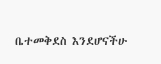ቤተመቅደስ እንደሆናችሁ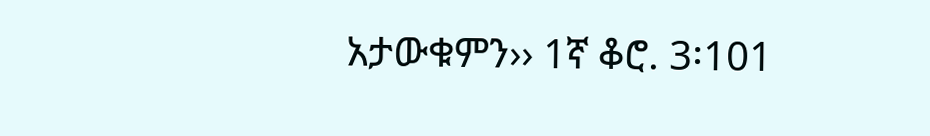አታውቁምን›› 1ኛ ቆሮ. 3፡101